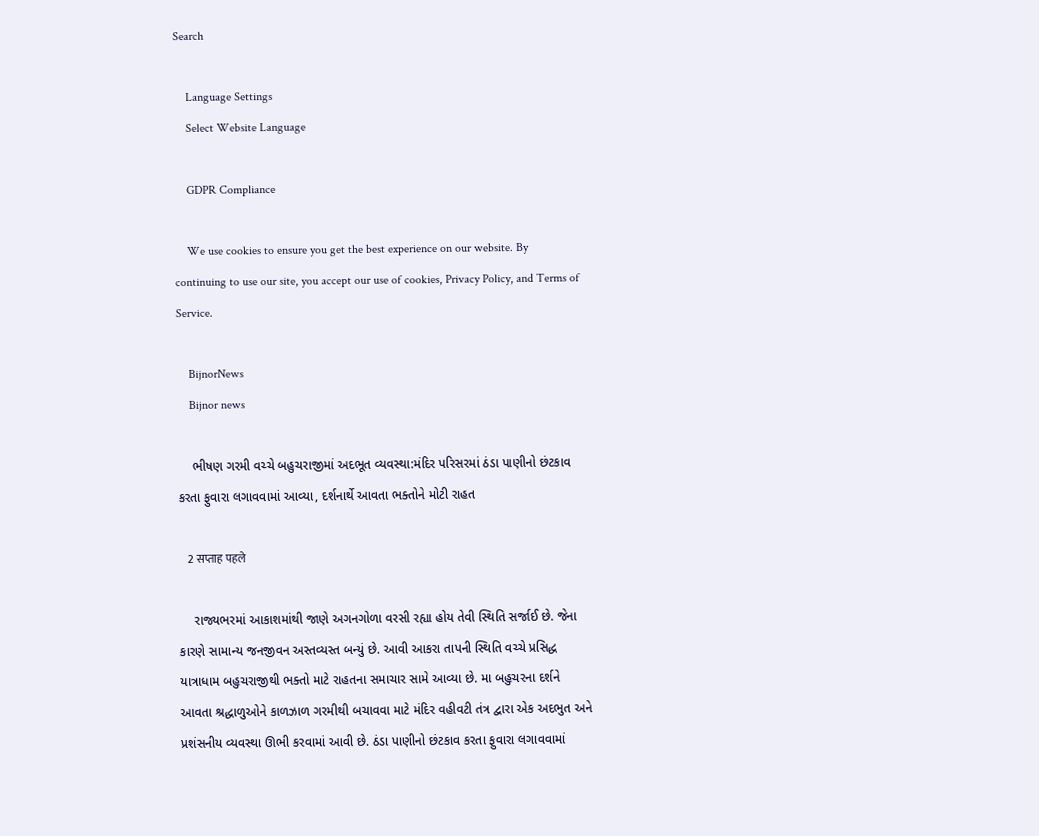Search

    Language Settings
    Select Website Language

    GDPR Compliance

    We use cookies to ensure you get the best experience on our website. By continuing to use our site, you accept our use of cookies, Privacy Policy, and Terms of Service.

    BijnorNews
    Bijnor news

    ભીષણ ગરમી વચ્ચે બહુચરાજીમાં અદભૂત વ્યવસ્થા:મંદિર પરિસરમાં ઠંડા પાણીનો છંટકાવ કરતા ફુવારા લગાવવામાં આવ્યા, દર્શનાર્થે આવતા ભક્તોને મોટી રાહત

    2 सप्ताह पहले

    રાજ્યભરમાં આકાશમાંથી જાણે અગનગોળા વરસી રહ્યા હોય તેવી સ્થિતિ સર્જાઈ છે. જેના કારણે સામાન્ય જનજીવન અસ્તવ્યસ્ત બન્યું છે. આવી આકરા તાપની સ્થિતિ વચ્ચે પ્રસિદ્ધ યાત્રાધામ બહુચરાજીથી ભક્તો માટે રાહતના સમાચાર સામે આવ્યા છે. મા બહુચરના દર્શને આવતા શ્રદ્ધાળુઓને કાળઝાળ ગરમીથી બચાવવા માટે મંદિર વહીવટી તંત્ર દ્વારા એક અદભુત અને પ્રશંસનીય વ્યવસ્થા ઊભી કરવામાં આવી છે. ઠંડા પાણીનો છંટકાવ કરતા ફુવારા લગાવવામાં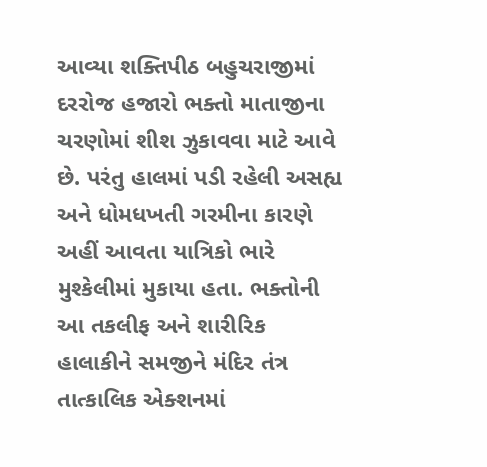આવ્યા શક્તિપીઠ બહુચરાજીમાં દરરોજ હજારો ભક્તો માતાજીના ચરણોમાં શીશ ઝુકાવવા માટે આવે છે. પરંતુ હાલમાં પડી રહેલી અસહ્ય અને ધોમધખતી ગરમીના કારણે અહીં આવતા યાત્રિકો ભારે મુશ્કેલીમાં મુકાયા હતા. ભક્તોની આ તકલીફ અને શારીરિક હાલાકીને સમજીને મંદિર તંત્ર તાત્કાલિક એક્શનમાં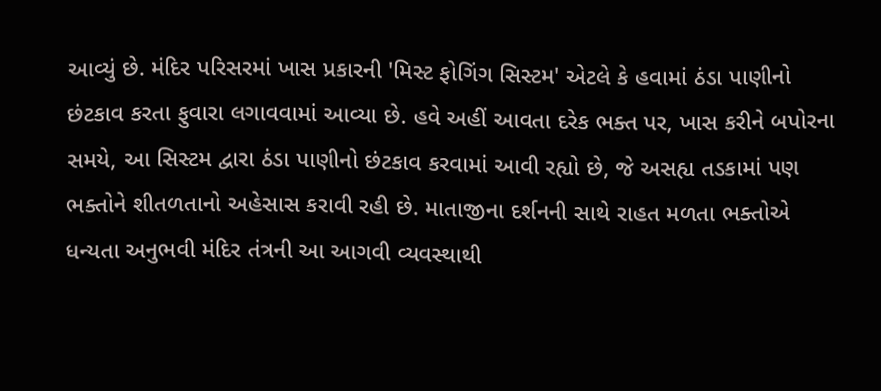આવ્યું છે. મંદિર પરિસરમાં ખાસ પ્રકારની 'મિસ્ટ ફોગિંગ સિસ્ટમ' એટલે કે હવામાં ઠંડા પાણીનો છંટકાવ કરતા ફુવારા લગાવવામાં આવ્યા છે. હવે અહીં આવતા દરેક ભક્ત પર, ખાસ કરીને બપોરના સમયે, આ સિસ્ટમ દ્વારા ઠંડા પાણીનો છંટકાવ કરવામાં આવી રહ્યો છે, જે અસહ્ય તડકામાં પણ ભક્તોને શીતળતાનો અહેસાસ કરાવી રહી છે. માતાજીના દર્શનની સાથે રાહત મળતા ભક્તોએ ધન્યતા અનુભવી મંદિર તંત્રની આ આગવી વ્યવસ્થાથી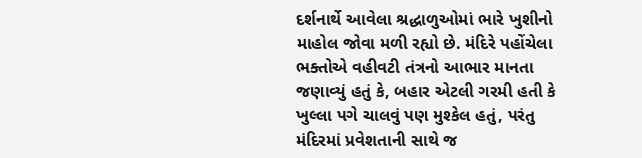દર્શનાર્થે આવેલા શ્રદ્ધાળુઓમાં ભારે ખુશીનો માહોલ જોવા મળી રહ્યો છે. મંદિરે પહોંચેલા ભક્તોએ વહીવટી તંત્રનો આભાર માનતા જણાવ્યું હતું કે, બહાર એટલી ગરમી હતી કે ખુલ્લા પગે ચાલવું પણ મુશ્કેલ હતું, પરંતુ મંદિરમાં પ્રવેશતાની સાથે જ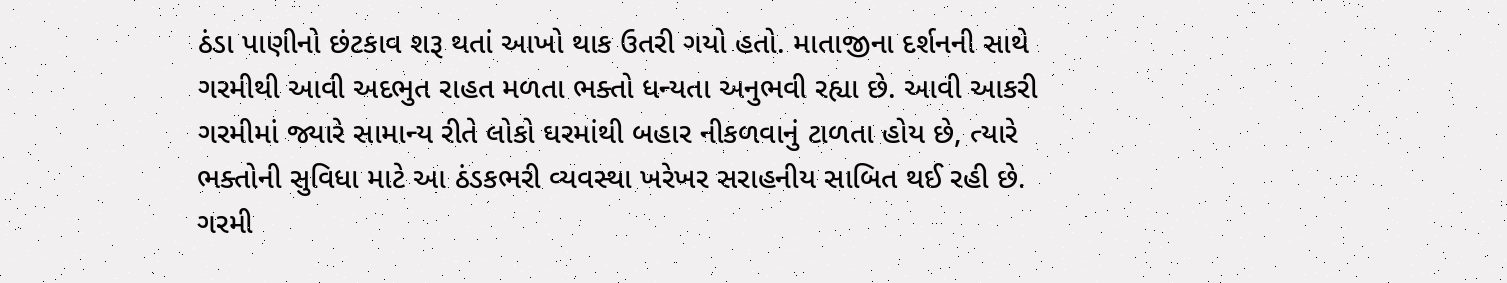ઠંડા પાણીનો છંટકાવ શરૂ થતાં આખો થાક ઉતરી ગયો હતો. માતાજીના દર્શનની સાથે ગરમીથી આવી અદભુત રાહત મળતા ભક્તો ધન્યતા અનુભવી રહ્યા છે. આવી આકરી ગરમીમાં જ્યારે સામાન્ય રીતે લોકો ઘરમાંથી બહાર નીકળવાનું ટાળતા હોય છે, ત્યારે ભક્તોની સુવિધા માટે આ ઠંડકભરી વ્યવસ્થા ખરેખર સરાહનીય સાબિત થઈ રહી છે. ગરમી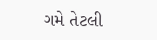ગમે તેટલી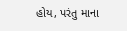હોય, પરંતુ માના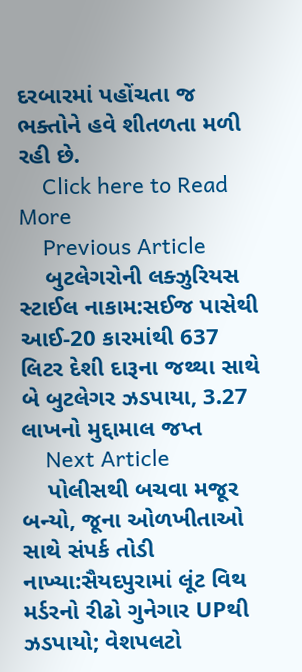દરબારમાં પહોંચતા જ ભક્તોને હવે શીતળતા મળી રહી છે.
    Click here to Read More
    Previous Article
    બુટલેગરોની લક્ઝુરિયસ સ્ટાઈલ નાકામ:સઈજ પાસેથી આઈ-20 કારમાંથી 637 લિટર દેશી દારૂના જથ્થા સાથે બે બુટલેગર ઝડપાયા, 3.27 લાખનો મુદ્દામાલ જપ્ત
    Next Article
    પોલીસથી બચવા મજૂર બન્યો, જૂના ઓળખીતાઓ સાથે સંપર્ક તોડી નાખ્યા:સૈયદપુરામાં લૂંટ વિથ મર્ડરનો રીઢો ગુનેગાર UPથી ઝડપાયો; વેશપલટો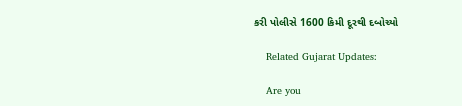કરી પોલીસે 1600 કિમી દૂરથી દબોચ્યો

    Related Gujarat Updates:

    Are you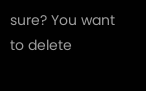sure? You want to delete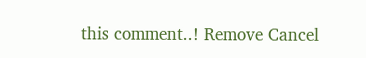this comment..! Remove Cancel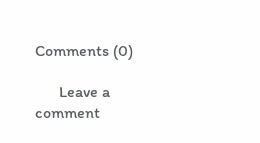Comments (0)

      Leave a comment